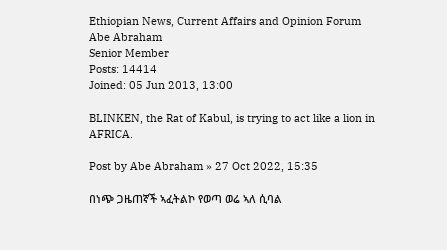Ethiopian News, Current Affairs and Opinion Forum
Abe Abraham
Senior Member
Posts: 14414
Joined: 05 Jun 2013, 13:00

BLINKEN, the Rat of Kabul, is trying to act like a lion in AFRICA.

Post by Abe Abraham » 27 Oct 2022, 15:35

በነጭ ጋዜጠኛች ኣፈትልኮ የወጣ ወሬ ኣለ ሲባል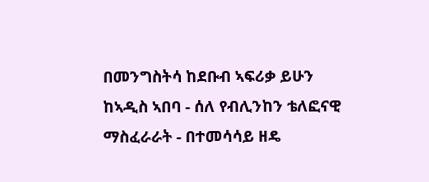በመንግስትሳ ከደቡብ ኣፍሪቃ ይሁን ከኣዲስ ኣበባ - ሰለ የብሊንከን ቴለፎናዊ ማስፈራራት - በተመሳሳይ ዘዴ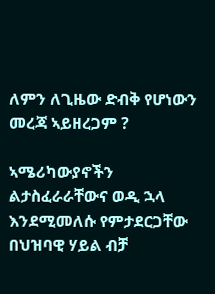ለምን ለጊዜው ድብቅ የሆነውን መረጃ ኣይዘረጋም ?

ኣሜሪካውያኖችን ልታስፈራራቸውና ወዲ ኋላ እንደሚመለሱ የምታደርጋቸው በህዝባዊ ሃይል ብቻ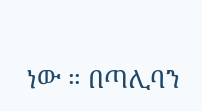ነው ። በጣሊባን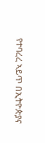የተባረረ ኣይጥ በኢትዮጵያና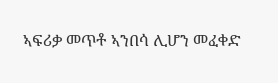ኣፍሪቃ መጥቶ ኣንበሳ ሊሆን መፈቀድ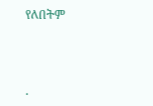የለበትም



.